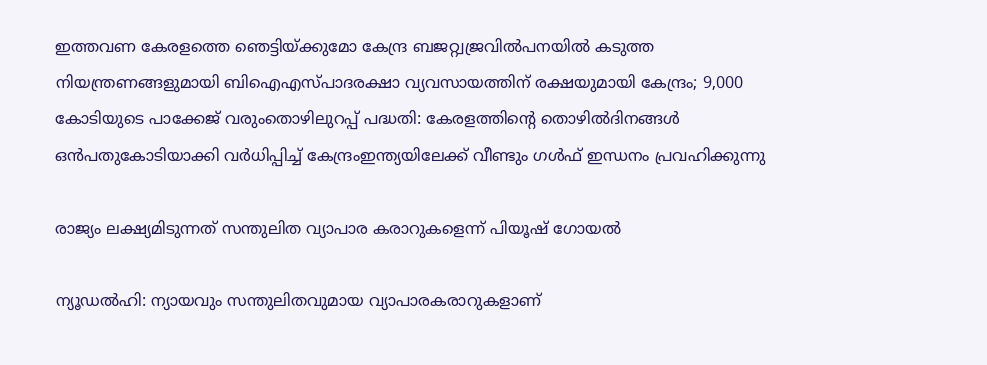ഇത്തവണ കേരളത്തെ ഞെട്ടിയ്ക്കുമോ കേന്ദ്ര ബജറ്റ്വജ്രവില്‍പനയില്‍ കടുത്ത നിയന്ത്രണങ്ങളുമായി ബിഐഎസ്പാദരക്ഷാ വ്യവസായത്തിന് രക്ഷയുമായി കേന്ദ്രം; 9,000 കോടിയുടെ പാക്കേജ് വരുംതൊഴിലുറപ്പ് പദ്ധതി: കേരളത്തിന്റെ തൊഴിൽദിനങ്ങൾ ഒൻപതുകോടിയാക്കി വർധിപ്പിച്ച് കേന്ദ്രംഇന്ത്യയിലേക്ക് വീണ്ടും ഗൾഫ് ഇന്ധനം പ്രവഹിക്കുന്നു

രാജ്യം ലക്ഷ്യമിടുന്നത് സന്തുലിത വ്യാപാര കരാറുകളെന്ന് പിയൂഷ് ഗോയല്‍

ന്യൂഡല്‍ഹി: ന്യായവും സന്തുലിതവുമായ വ്യാപാരകരാറുകളാണ്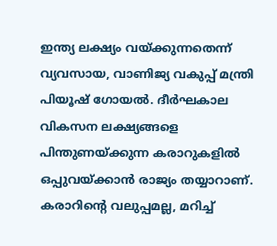ഇന്ത്യ ലക്ഷ്യം വയ്ക്കുന്നതെന്ന് വ്യവസായ, വാണിജ്യ വകുപ്പ് മന്ത്രി പിയൂഷ് ഗോയല്‍. ദീര്‍ഘകാല വികസന ലക്ഷ്യങ്ങളെ പിന്തുണയ്ക്കുന്ന കരാറുകളില്‍ ഒപ്പുവയ്ക്കാന്‍ രാജ്യം തയ്യാറാണ്. കരാറിന്റെ വലുപ്പമല്ല, മറിച്ച്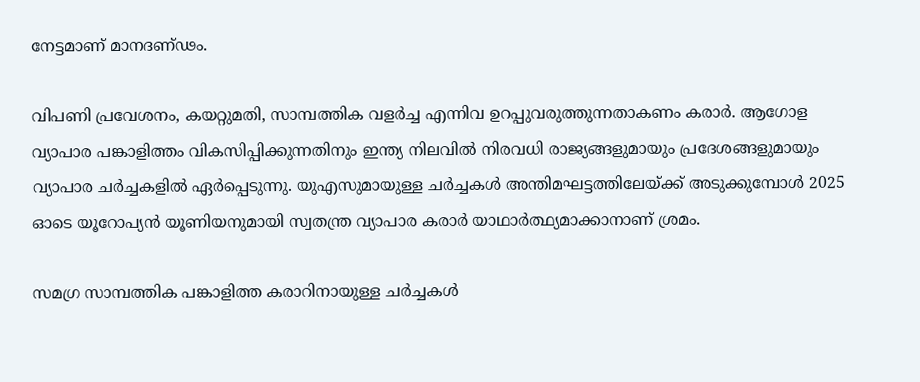നേട്ടമാണ് മാനദണ്ഢം.

വിപണി പ്രവേശനം, കയറ്റുമതി, സാമ്പത്തിക വളര്‍ച്ച എന്നിവ ഉറപ്പുവരുത്തുന്നതാകണം കരാര്‍. ആഗോള വ്യാപാര പങ്കാളിത്തം വികസിപ്പിക്കുന്നതിനും ഇന്ത്യ നിലവില്‍ നിരവധി രാജ്യങ്ങളുമായും പ്രദേശങ്ങളുമായും വ്യാപാര ചര്‍ച്ചകളില്‍ ഏര്‍പ്പെടുന്നു. യുഎസുമായുള്ള ചര്‍ച്ചകള്‍ അന്തിമഘട്ടത്തിലേയ്ക്ക് അടുക്കുമ്പോള്‍ 2025 ഓടെ യൂറോപ്യന്‍ യൂണിയനുമായി സ്വതന്ത്ര വ്യാപാര കരാര്‍ യാഥാര്‍ത്ഥ്യമാക്കാനാണ് ശ്രമം.

സമഗ്ര സാമ്പത്തിക പങ്കാളിത്ത കരാറിനായുള്ള ചര്‍ച്ചകള്‍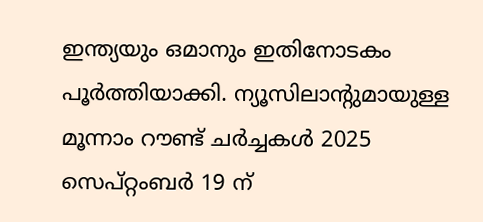ഇന്ത്യയും ഒമാനും ഇതിനോടകം പൂര്‍ത്തിയാക്കി. ന്യൂസിലാന്റുമായുള്ള മൂന്നാം റൗണ്ട് ചര്‍ച്ചകള്‍ 2025 സെപ്റ്റംബര്‍ 19 ന്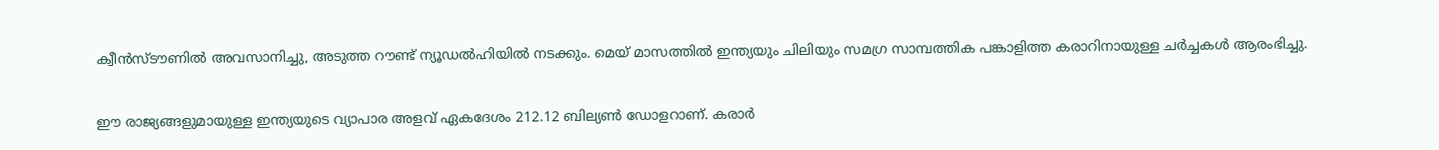ക്വീന്‍സ്ടൗണില്‍ അവസാനിച്ചു, അടുത്ത റൗണ്ട് ന്യൂഡല്‍ഹിയില്‍ നടക്കും. മെയ് മാസത്തില്‍ ഇന്ത്യയും ചിലിയും സമഗ്ര സാമ്പത്തിക പങ്കാളിത്ത കരാറിനായുള്ള ചര്‍ച്ചകള്‍ ആരംഭിച്ചു.

ഈ രാജ്യങ്ങളുമായുള്ള ഇന്ത്യയുടെ വ്യാപാര അളവ് ഏകദേശം 212.12 ബില്യണ്‍ ഡോളറാണ്. കരാര്‍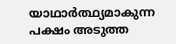യാഥാര്‍ത്ഥ്യമാകുന്ന പക്ഷം അടുത്ത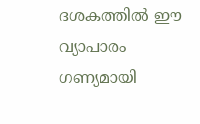ദശകത്തില്‍ ഈ വ്യാപാരം ഗണ്യമായി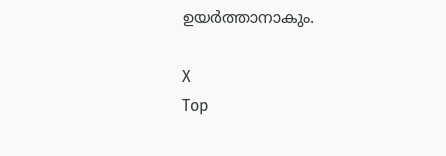ഉയര്‍ത്താനാകും.

X
Top